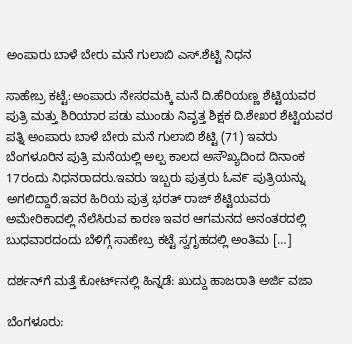ಅಂಪಾರು ಬಾಳೆ ಬೇರು ಮನೆ ಗುಲಾಬಿ ಎಸ್.ಶೆಟ್ಟಿ ನಿಧನ

ಸಾಹೇಬ್ರ ಕಟ್ಟೆ:ಅಂಪಾರು ನೇಸರಮಕ್ಕಿ ಮನೆ ದಿ.ಹೆರಿಯಣ್ಣ ಶೆಟ್ಟಿಯವರ ಪುತ್ರಿ ಮತ್ತು ಶಿರಿಯಾರ ಪಡು ಮುಂಡು ನಿವೃತ್ತ ಶಿಕ್ಷಕ ದಿ.ಶೇಖರ ಶೆಟ್ಟಿಯವರ ಪತ್ನಿ ಅಂಪಾರು ಬಾಳೆ ಬೇರು ಮನೆ ಗುಲಾಬಿ ಶೆಟ್ಟಿ (71) ಇವರು ಬೆಂಗಳೂರಿನ ಪುತ್ರಿ ಮನೆಯಲ್ಲಿ ಅಲ್ಪ ಕಾಲದ ಅಸೌಖ್ಯದಿಂದ ದಿನಾಂಕ 17ರಂದು ನಿಧನರಾದರು.ಇವರು ಇಬ್ಬರು ಪುತ್ರರು ಓವ೯ ಪುತ್ರಿಯನ್ನು ಅಗಲಿದ್ದಾರೆ.ಇವರ ಹಿರಿಯ ಪುತ್ರ ಭರತ್ ರಾಜ್ ಶೆಟ್ಟಿಯವರು ಅಮೇರಿಕಾದಲ್ಲಿ ನೆಲೆಸಿರುವ ಕಾರಣ ಇವರ ಆಗಮನದ ಅನಂತರದಲ್ಲಿ ಬುಧವಾರದಂದು ಬೆಳಿಗ್ಗೆ ಸಾಹೇಬ್ರ ಕಟ್ಟೆ ಸ್ವಗೃಹದಲ್ಲಿ ಅಂತಿಮ […]

ದರ್ಶನ್‌ಗೆ ಮತ್ತೆ ಕೋರ್ಟ್‌ನಲ್ಲಿ ಹಿನ್ನಡೆ: ಖುದ್ದು ಹಾಜರಾತಿ ಅರ್ಜಿ ವಜಾ

ಬೆಂಗಳೂರು: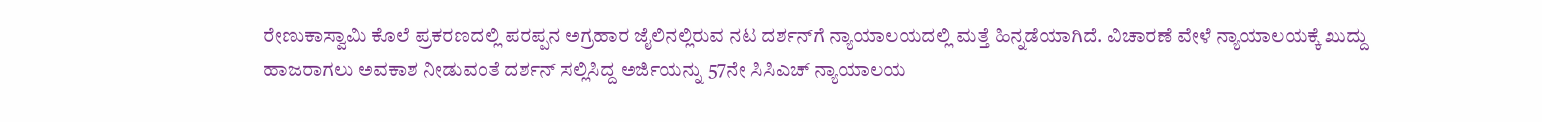ರೇಣುಕಾಸ್ವಾಮಿ ಕೊಲೆ ಪ್ರಕರಣದಲ್ಲಿ ಪರಪ್ಪನ ಅಗ್ರಹಾರ ಜೈಲಿನಲ್ಲಿರುವ ನಟ ದರ್ಶನ್‌ಗೆ ನ್ಯಾಯಾಲಯದಲ್ಲಿ ಮತ್ತೆ ಹಿನ್ನಡೆಯಾಗಿದೆ. ವಿಚಾರಣೆ ವೇಳೆ ನ್ಯಾಯಾಲಯಕ್ಕೆ ಖುದ್ದು ಹಾಜರಾಗಲು ಅವಕಾಶ ನೀಡುವಂತೆ ದರ್ಶನ್ ಸಲ್ಲಿಸಿದ್ದ ಅರ್ಜಿಯನ್ನು 57ನೇ ಸಿಸಿಎಚ್ ನ್ಯಾಯಾಲಯ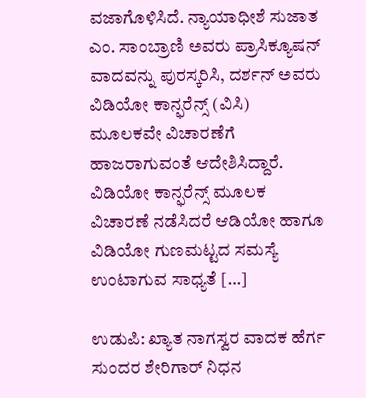ವಜಾಗೊಳಿಸಿದೆ. ನ್ಯಾಯಾಧೀಶೆ ಸುಜಾತ ಎಂ. ಸಾಂಬ್ರಾಣಿ ಅವರು ಪ್ರಾಸಿಕ್ಯೂಷನ್ ವಾದವನ್ನು ಪುರಸ್ಕರಿಸಿ, ದರ್ಶನ್ ಅವರು ವಿಡಿಯೋ ಕಾನ್ಫರೆನ್ಸ್ (ವಿಸಿ) ಮೂಲಕವೇ ವಿಚಾರಣೆಗೆ ಹಾಜರಾಗುವಂತೆ ಆದೇಶಿಸಿದ್ದಾರೆ. ವಿಡಿಯೋ ಕಾನ್ಫರೆನ್ಸ್ ಮೂಲಕ ವಿಚಾರಣೆ ನಡೆಸಿದರೆ ಆಡಿಯೋ ಹಾಗೂ ವಿಡಿಯೋ ಗುಣಮಟ್ಟದ ಸಮಸ್ಯೆ ಉಂಟಾಗುವ ಸಾಧ್ಯತೆ […]

ಉಡುಪಿ: ಖ್ಯಾತ ನಾಗಸ್ವರ ವಾದಕ ಹೆರ್ಗ ಸುಂದರ ಶೇರಿಗಾರ್ ನಿಧನ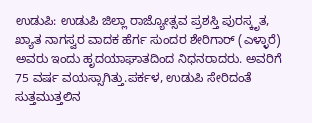ಉಡುಪಿ: ಉಡುಪಿ ಜಿಲ್ಲಾ ರಾಜ್ಯೋತ್ಸವ ಪ್ರಶಸ್ತಿ ಪುರಸ್ಕೃತ, ಖ್ಯಾತ ನಾಗಸ್ವರ ವಾದಕ ಹೆರ್ಗ ಸುಂದರ ಶೇರಿಗಾರ್ (ಎಳ್ಳಾರೆ) ಅವರು ಇಂದು ಹೃದಯಾಘಾತದಿಂದ ನಿಧನರಾದರು. ಅವರಿಗೆ 75 ವರ್ಷ ವಯಸ್ಸಾಗಿತ್ತು.ಪರ್ಕಳ, ಉಡುಪಿ ಸೇರಿದಂತೆ ಸುತ್ತಮುತ್ತಲಿನ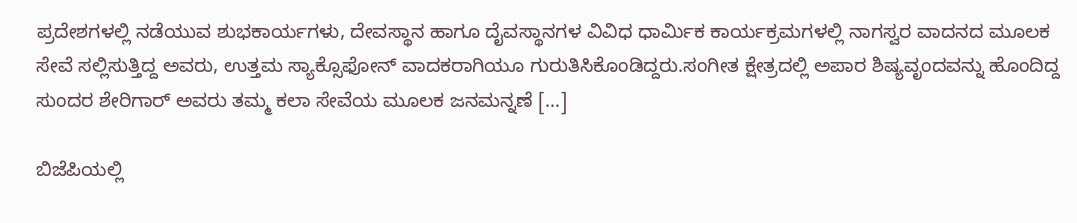ಪ್ರದೇಶಗಳಲ್ಲಿ ನಡೆಯುವ ಶುಭಕಾರ್ಯಗಳು, ದೇವಸ್ಥಾನ ಹಾಗೂ ದೈವಸ್ಥಾನಗಳ ವಿವಿಧ ಧಾರ್ಮಿಕ ಕಾರ್ಯಕ್ರಮಗಳಲ್ಲಿ ನಾಗಸ್ವರ ವಾದನದ ಮೂಲಕ ಸೇವೆ ಸಲ್ಲಿಸುತ್ತಿದ್ದ ಅವರು, ಉತ್ತಮ ಸ್ಯಾಕ್ಸೊಫೋನ್ ವಾದಕರಾಗಿಯೂ ಗುರುತಿಸಿಕೊಂಡಿದ್ದರು.ಸಂಗೀತ ಕ್ಷೇತ್ರದಲ್ಲಿ ಅಪಾರ ಶಿಷ್ಯವೃಂದವನ್ನು ಹೊಂದಿದ್ದ ಸುಂದರ ಶೇರಿಗಾರ್ ಅವರು ತಮ್ಮ ಕಲಾ ಸೇವೆಯ ಮೂಲಕ ಜನಮನ್ನಣೆ […]

ಬಿಜೆಪಿಯಲ್ಲಿ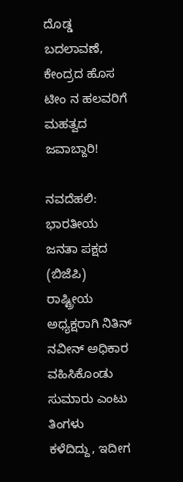ದೊಡ್ಡ ಬದಲಾವಣೆ, ಕೇಂದ್ರದ ಹೊಸ ಟೀಂ ನ ಹಲವರಿಗೆ ಮಹತ್ವದ ಜವಾಬ್ದಾರಿ!

ನವದೆಹಲಿ: ಭಾರತೀಯ ಜನತಾ ಪಕ್ಷದ (ಬಿಜೆಪಿ) ರಾಷ್ಟ್ರೀಯ ಅಧ್ಯಕ್ಷರಾಗಿ ನಿತಿನ್ ನವೀನ್ ಅಧಿಕಾರ ವಹಿಸಿಕೊಂಡು ಸುಮಾರು ಎಂಟು ತಿಂಗಳು ಕಳೆದಿದ್ದು, ಇದೀಗ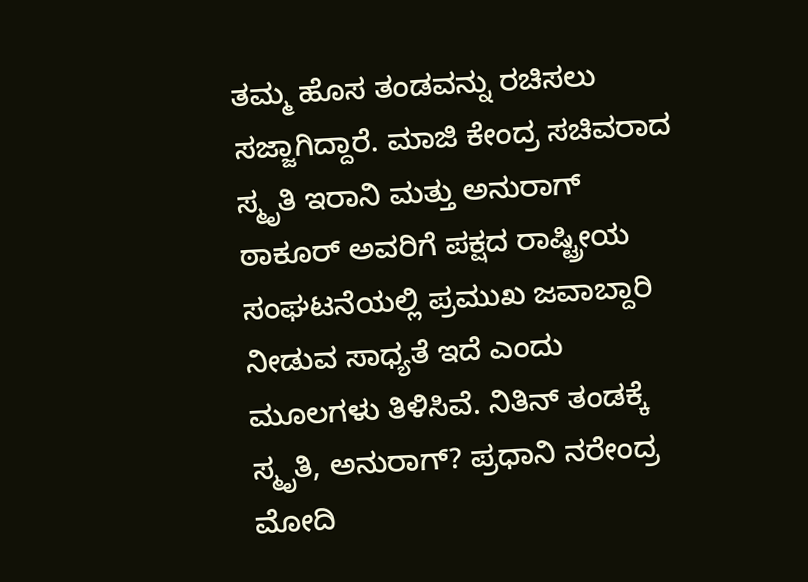ತಮ್ಮ ಹೊಸ ತಂಡವನ್ನು ರಚಿಸಲು ಸಜ್ಜಾಗಿದ್ದಾರೆ. ಮಾಜಿ ಕೇಂದ್ರ ಸಚಿವರಾದ ಸ್ಮೃತಿ ಇರಾನಿ ಮತ್ತು ಅನುರಾಗ್ ಠಾಕೂರ್ ಅವರಿಗೆ ಪಕ್ಷದ ರಾಷ್ಟ್ರೀಯ ಸಂಘಟನೆಯಲ್ಲಿ ಪ್ರಮುಖ ಜವಾಬ್ದಾರಿ ನೀಡುವ ಸಾಧ್ಯತೆ ಇದೆ ಎಂದು ಮೂಲಗಳು ತಿಳಿಸಿವೆ. ನಿತಿನ್ ತಂಡಕ್ಕೆ ಸ್ಮೃತಿ, ಅನುರಾಗ್? ಪ್ರಧಾನಿ ನರೇಂದ್ರ ಮೋದಿ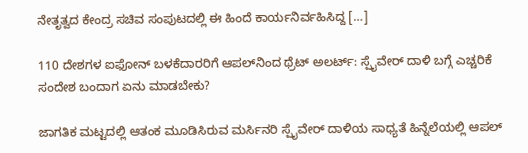ನೇತೃತ್ವದ ಕೇಂದ್ರ ಸಚಿವ ಸಂಪುಟದಲ್ಲಿ ಈ ಹಿಂದೆ ಕಾರ್ಯನಿರ್ವಹಿಸಿದ್ದ […]

110 ದೇಶಗಳ ಐಫೋನ್ ಬಳಕೆದಾರರಿಗೆ ಆಪಲ್‌ನಿಂದ ಥ್ರೆಟ್ ಅಲರ್ಟ್: ಸ್ಪೈವೇರ್ ದಾಳಿ ಬಗ್ಗೆ ಎಚ್ಚರಿಕೆ ಸಂದೇಶ ಬಂದಾಗ ಏನು ಮಾಡಬೇಕು?

ಜಾಗತಿಕ ಮಟ್ಟದಲ್ಲಿ ಆತಂಕ ಮೂಡಿಸಿರುವ ಮರ್ಸಿನರಿ ಸ್ಪೈವೇರ್ ದಾಳಿಯ ಸಾಧ್ಯತೆ ಹಿನ್ನೆಲೆಯಲ್ಲಿ ಆಪಲ್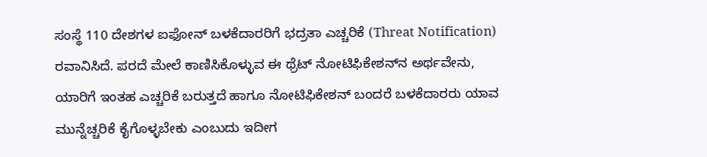ಸಂಸ್ಥೆ 110 ದೇಶಗಳ ಐಫೋನ್ ಬಳಕೆದಾರರಿಗೆ ಭದ್ರತಾ ಎಚ್ಚರಿಕೆ (Threat Notification) ರವಾನಿಸಿದೆ. ಪರದೆ ಮೇಲೆ ಕಾಣಿಸಿಕೊಳ್ಳುವ ಈ ಥ್ರೆಟ್ ನೋಟಿಫಿಕೇಶನ್‌ನ ಅರ್ಥವೇನು, ಯಾರಿಗೆ ಇಂತಹ ಎಚ್ಚರಿಕೆ ಬರುತ್ತದೆ ಹಾಗೂ ನೋಟಿಫಿಕೇಶನ್ ಬಂದರೆ ಬಳಕೆದಾರರು ಯಾವ ಮುನ್ನೆಚ್ಚರಿಕೆ ಕೈಗೊಳ್ಳಬೇಕು ಎಂಬುದು ಇದೀಗ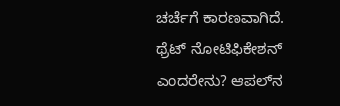ಚರ್ಚೆಗೆ ಕಾರಣವಾಗಿದೆ. ಥ್ರೆಟ್ ನೋಟಿಫಿಕೇಶನ್ ಎಂದರೇನು? ಆಪಲ್‌ನ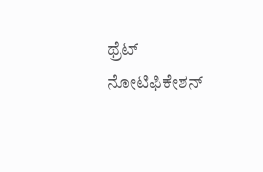ಥ್ರೆಟ್ ನೋಟಿಫಿಕೇಶನ್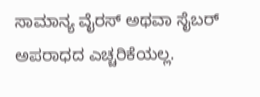ಸಾಮಾನ್ಯ ವೈರಸ್ ಅಥವಾ ಸೈಬರ್ ಅಪರಾಧದ ಎಚ್ಚರಿಕೆಯಲ್ಲ.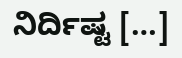ನಿರ್ದಿಷ್ಟ […]